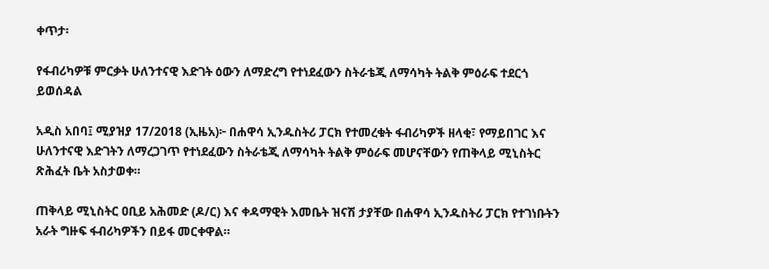ቀጥታ፡

የፋብሪካዎቹ ምርቃት ሁለንተናዊ እድገት ዕውን ለማድረግ የተነደፈውን ስትራቴጂ ለማሳካት ትልቅ ምዕራፍ ተደርጎ ይወሰዳል

አዲስ አበባ፤ ሚያዝያ 17/2018 (ኢዜአ)፦ በሐዋሳ ኢንዱስትሪ ፓርክ የተመረቁት ፋብሪካዎች ዘላቂ፣ የማይበገር እና ሁለንተናዊ እድገትን ለማረጋገጥ የተነደፈውን ስትራቴጂ ለማሳካት ትልቅ ምዕራፍ መሆናቸውን የጠቅላይ ሚኒስትር ጽሕፈት ቤት አስታወቀ።

ጠቅላይ ሚኒስትር ዐቢይ አሕመድ (ዶ/ር) እና ቀዳማዊት እመቤት ዝናሽ ታያቸው በሐዋሳ ኢንዱስትሪ ፓርክ የተገነቡትን አራት ግዙፍ ፋብሪካዎችን በይፋ መርቀዋል።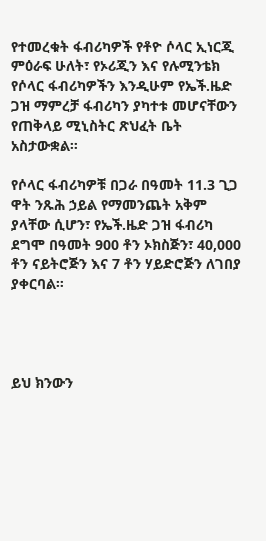የተመረቁት ፋብሪካዎች የቶዮ ሶላር ኢነርጂ ምዕራፍ ሁለት፣ የኦሪጂን እና የሉሚንቴክ የሶላር ፋብሪካዎችን እንዲሁም የኤች.ዜድ ጋዝ ማምረቻ ፋብሪካን ያካተቱ መሆናቸውን የጠቅላይ ሚኒስትር ጽህፈት ቤት አስታውቋል።

የሶላር ፋብሪካዎቹ በጋራ በዓመት 11.3 ጊጋ ዋት ንጹሕ ኃይል የማመንጨት አቅም ያላቸው ሲሆን፣ የኤች.ዜድ ጋዝ ፋብሪካ ደግሞ በዓመት 900 ቶን ኦክስጅን፣ 40,000 ቶን ናይትሮጅን እና 7 ቶን ሃይድሮጅን ለገበያ ያቀርባል።




ይህ ክንውን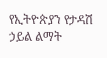የኢትዮጵያን የታዳሽ ኃይል ልማት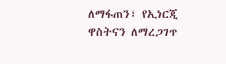ለማፋጠን፣ የኢነርጂ ዋስትናን ለማረጋገጥ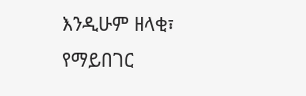እንዲሁም ዘላቂ፣ የማይበገር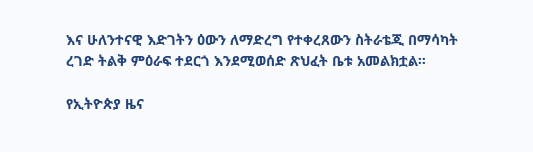እና ሁለንተናዊ እድገትን ዕውን ለማድረግ የተቀረጸውን ስትራቴጂ በማሳካት ረገድ ትልቅ ምዕራፍ ተደርጎ እንደሚወሰድ ጽህፈት ቤቱ አመልክቷል።

የኢትዮጵያ ዜና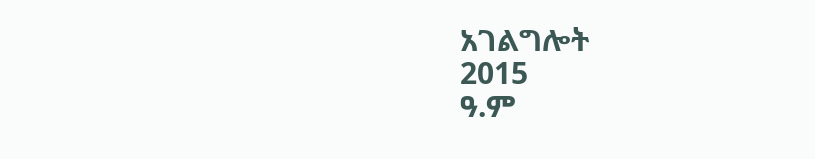አገልግሎት
2015
ዓ.ም